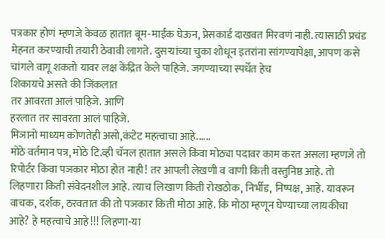पत्रकार होणं म्हणजे केवळ हातात बूम-माईक घेऊन, प्रेसकार्ड दाखवत मिरवणं नाही. त्यासाठी प्रचंड मेहनत करण्याची तयारी ठेवावी लागते. दुसऱ्यांच्या चुका शोधून इतरांना सांगण्यापेक्षा, आपण कसे चांगले वागू शकतो यावर लक्ष केंद्रित केले पाहिजे. जगण्याच्या स्पर्धेत हेच
शिकायचे असते की जिंकलात
तर आवरता आलं पाहिजे. आणि
हरलात तर सावरता आलं पाहिजे.
मिञानो माध्यम कोणतेही असो,कंटेट महत्वाचा आहे......
मोठे वर्तमान पत्र, मोठे टि.व्ही चॅनल हातात असले किंवा मोठ्या पदावर काम करत असला म्हणजे तो रिपोर्टर किंवा पञकार मोठा होत नाही! तर आपली लेखणी व वाणी किती वस्तुनिष्ठ आहे. तो लिहणारा किती संवेदनशील आहे. त्याच लिखाण किती रोखठोक, निर्भीड, निष्पक्ष, आहे. यावरून वाचक, दर्शक, ठरवतात की तो पञकार किती मोठा आहे. कि मोठा म्हणून घेण्याच्या लायकीचा आहे? हे महत्वाचे आहे!!! लिहणा-या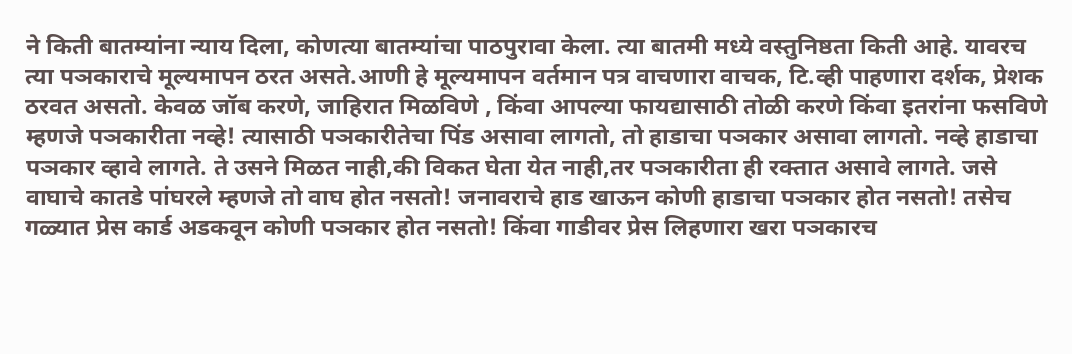ने किती बातम्यांना न्याय दिला, कोणत्या बातम्यांचा पाठपुरावा केला. त्या बातमी मध्ये वस्तुनिष्ठता किती आहे. यावरच त्या पञकाराचे मूल्यमापन ठरत असते.आणी हे मूल्यमापन वर्तमान पत्र वाचणारा वाचक, टि.व्ही पाहणारा दर्शक, प्रेशक ठरवत असतो. केवळ जॉब करणे, जाहिरात मिळविणे , किंवा आपल्या फायद्यासाठी तोळी करणे किंवा इतरांना फसविणे म्हणजे पञकारीता नव्हे! त्यासाठी पञकारीतेचा पिंड असावा लागतो, तो हाडाचा पञकार असावा लागतो. नव्हे हाडाचा पञकार व्हावे लागते. ते उसने मिळत नाही,की विकत घेता येत नाही,तर पञकारीता ही रक्तात असावे लागते. जसे वाघाचे कातडे पांघरले म्हणजे तो वाघ होत नसतो! जनावराचे हाड खाऊन कोणी हाडाचा पञकार होत नसतो! तसेच गळ्यात प्रेस कार्ड अडकवून कोणी पञकार होत नसतो! किंवा गाडीवर प्रेस लिहणारा खरा पञकारच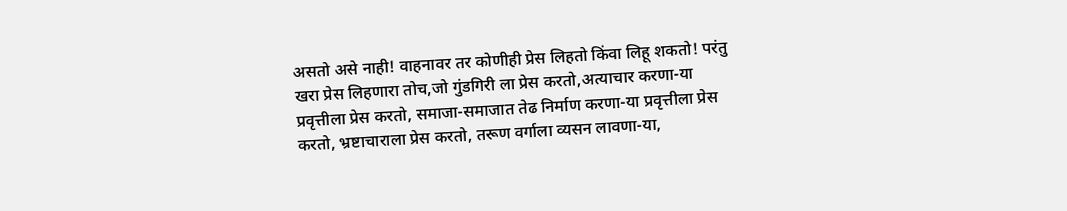असतो असे नाही! वाहनावर तर कोणीही प्रेस लिहतो किंवा लिहू शकतो! परंतु खरा प्रेस लिहणारा तोच,जो गुंडगिरी ला प्रेस करतो,अत्याचार करणा-या प्रवृत्तीला प्रेस करतो, समाजा-समाजात तेढ निर्माण करणा-या प्रवृत्तीला प्रेस करतो, भ्रष्टाचाराला प्रेस करतो, तरूण वर्गाला व्यसन लावणा-या,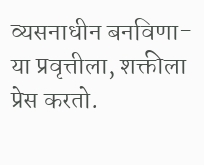व्यसनाधीन बनविणा-या प्रवृत्तीला, शक्तीला प्रेस करतो.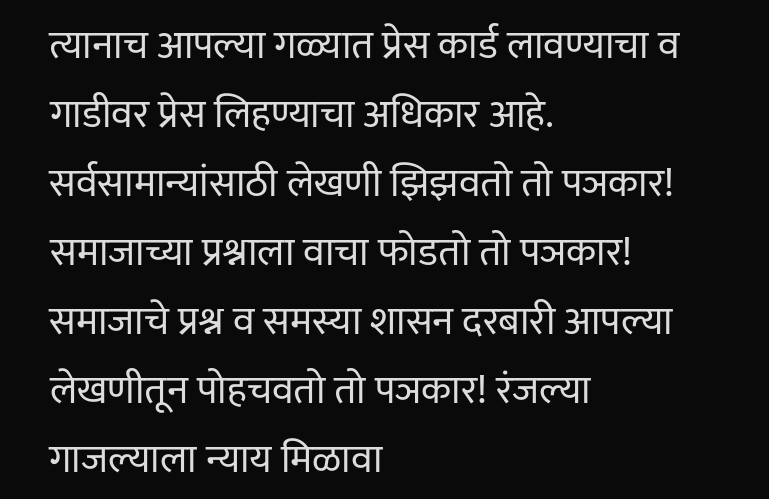त्यानाच आपल्या गळ्यात प्रेस कार्ड लावण्याचा व गाडीवर प्रेस लिहण्याचा अधिकार आहे. सर्वसामान्यांसाठी लेखणी झिझवतो तो पञकार! समाजाच्या प्रश्नाला वाचा फोडतो तो पञकार! समाजाचे प्रश्न व समस्या शासन दरबारी आपल्या लेखणीतून पोहचवतो तो पञकार! रंजल्या गाजल्याला न्याय मिळावा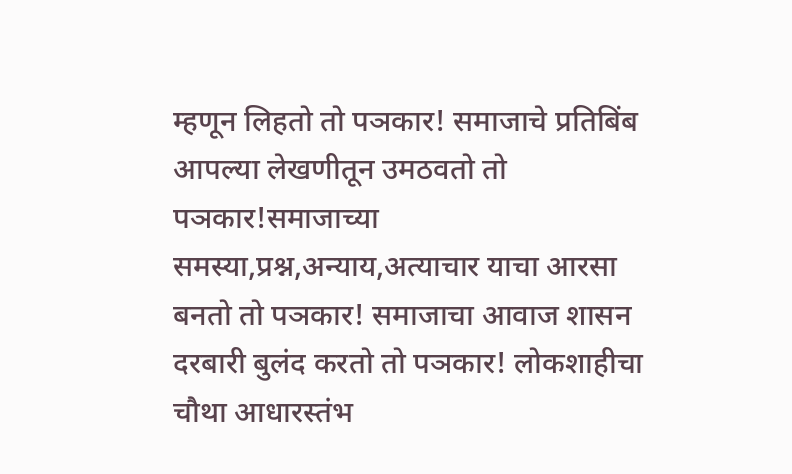म्हणून लिहतो तो पञकार! समाजाचे प्रतिबिंब आपल्या लेखणीतून उमठवतो तो पञकार!समाजाच्या समस्या,प्रश्न,अन्याय,अत्याचार याचा आरसा बनतो तो पञकार! समाजाचा आवाज शासन दरबारी बुलंद करतो तो पञकार! लोकशाहीचा चौथा आधारस्तंभ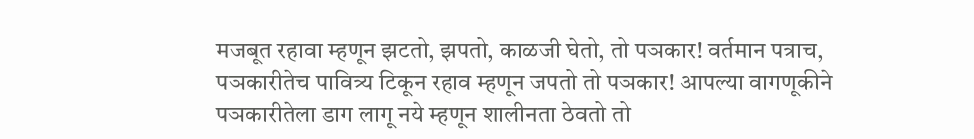मजबूत रहावा म्हणून झटतो, झपतो, काळजी घेतो, तो पञकार! वर्तमान पत्राच, पञकारीतेच पावित्र्य टिकून रहाव म्हणून जपतो तो पञकार! आपल्या वागणूकीने पञकारीतेला डाग लागू नये म्हणून शालीनता ठेवतो तो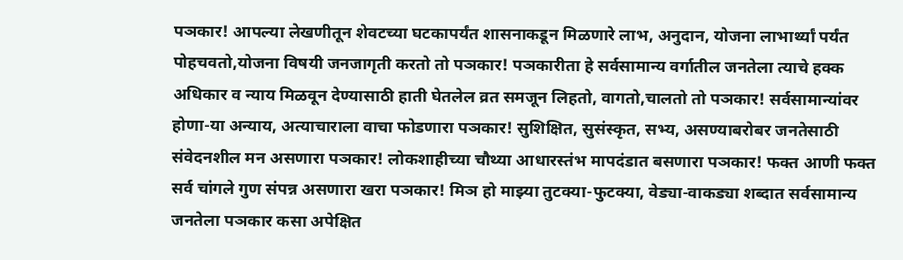पञकार! आपल्या लेखणीतून शेवटच्या घटकापर्यंत शासनाकडून मिळणारे लाभ, अनुदान, योजना लाभार्थ्यां पर्यंत पोहचवतो,योजना विषयी जनजागृती करतो तो पञकार! पञकारीता हे सर्वसामान्य वर्गातील जनतेला त्याचे हक्क अधिकार व न्याय मिळवून देण्यासाठी हाती घेतलेल व्रत समजून लिहतो, वागतो,चालतो तो पञकार! सर्वसामान्यांवर होणा-या अन्याय, अत्याचाराला वाचा फोडणारा पञकार! सुशिक्षित, सुसंस्कृत, सभ्य, असण्याबरोबर जनतेसाठी संवेदनशील मन असणारा पञकार! लोकशाहीच्या चौथ्या आधारस्तंभ मापदंडात बसणारा पञकार! फक्त आणी फक्त सर्व चांगले गुण संपन्न असणारा खरा पञकार! मिञ हो माझ्या तुटक्या-फुटक्या, वेड्या-वाकड्या शब्दात सर्वसामान्य जनतेला पञकार कसा अपेक्षित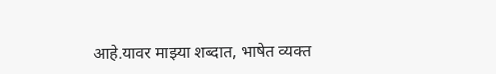आहे.यावर माझ्या शब्दात, भाषेत व्यक्त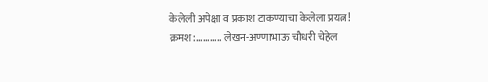केलेली अपेक्षा व प्रकाश टाकण्याचा केलेला प्रयत्न! क्रमश:........... लेखन-अण्णाभाऊ चौधरी चेहेल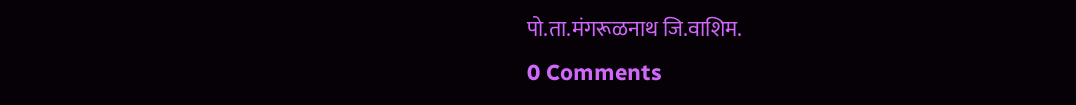पो.ता.मंगरूळनाथ जि.वाशिम.
0 Comments